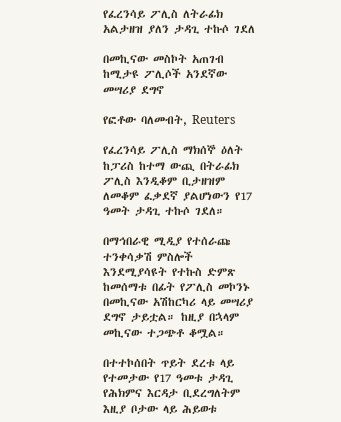የፈረንሳይ ፖሊስ ለትራፊክ አልታዘዝ ያለን ታዳጊ ተኩሶ ገደለ

በመኪናው መስኮት አጠገብ ከሚታዩ ፖሊሶች አንደኛው መሣሪያ ደግኖ

የፎቶው ባለመብት, Reuters

የፈረንሳይ ፖሊስ ማክሰኞ ዕለት ከፓሪስ ከተማ ውጪ በትራፊክ ፖሊስ እንዲቆም ቢታዘዝም ለመቆም ፈቃደኛ ያልሆነውን የ17 ዓመት ታዳጊ ተኩሶ ገደለ።

በማኅበራዊ ሚዲያ የተሰራጩ ተንቀሳቃሽ ምስሎች እንደሚያሳዩት የተኩስ ድምጽ ከመሰማቱ በፊት የፖሊስ መኮንኑ በመኪናው አሽከርካሪ ላይ መሣሪያ ደግኖ ታይቷል። ከዚያ በኋላም መኪናው ተጋጭቶ ቆሟል።

በተተኮሰበት ጥይት ደረቱ ላይ የተመታው የ17 ዓመቱ ታዳጊ የሕክምና እርዳታ ቢደረግለትም እዚያ ቦታው ላይ ሕይወቱ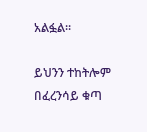አልፏል።

ይህንን ተከትሎም በፈረንሳይ ቁጣ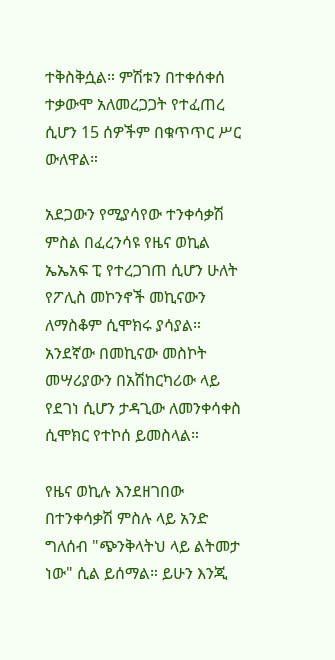ተቅስቅሷል። ምሽቱን በተቀሰቀሰ ተቃውሞ አለመረጋጋት የተፈጠረ ሲሆን 15 ሰዎችም በቁጥጥር ሥር ውለዋል።

አደጋውን የሚያሳየው ተንቀሳቃሽ ምስል በፈረንሳዩ የዜና ወኪል ኤኤአፍ ፒ የተረጋገጠ ሲሆን ሁለት የፖሊስ መኮንኖች መኪናውን ለማስቆም ሲሞክሩ ያሳያል። አንደኛው በመኪናው መስኮት መሣሪያውን በአሽከርካሪው ላይ የደገነ ሲሆን ታዳጊው ለመንቀሳቀስ ሲሞክር የተኮሰ ይመስላል።

የዜና ወኪሉ እንደዘገበው በተንቀሳቃሽ ምስሉ ላይ አንድ ግለሰብ "ጭንቅላትህ ላይ ልትመታ ነው" ሲል ይሰማል። ይሁን እንጂ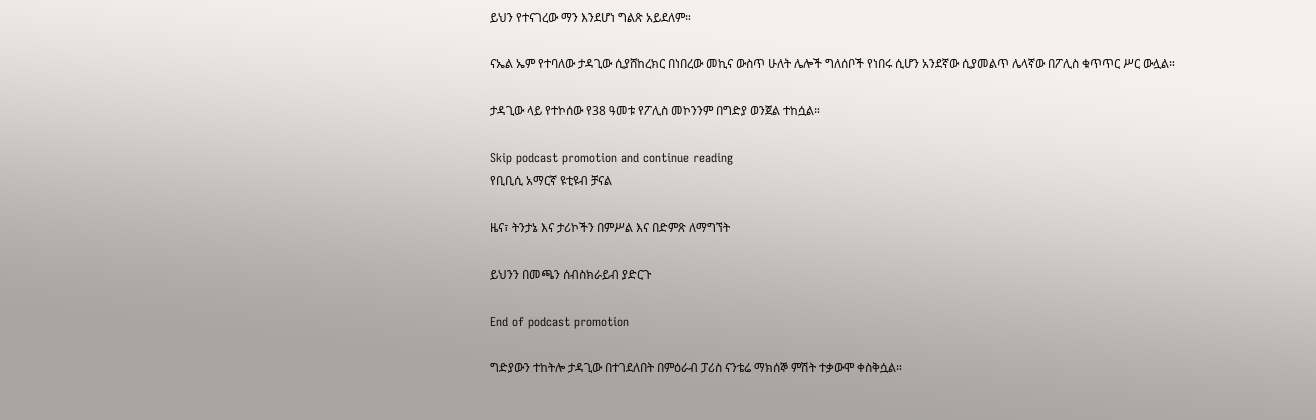ይህን የተናገረው ማን እንደሆነ ግልጽ አይደለም።

ናኤል ኤም የተባለው ታዳጊው ሲያሸከረክር በነበረው መኪና ውስጥ ሁለት ሌሎች ግለሰቦች የነበሩ ሲሆን አንደኛው ሲያመልጥ ሌላኛው በፖሊስ ቁጥጥር ሥር ውሏል።

ታዳጊው ላይ የተኮሰው የ38 ዓመቱ የፖሊስ መኮንንም በግድያ ወንጀል ተከሷል።

Skip podcast promotion and continue reading
የቢቢሲ አማርኛ ዩቲዩብ ቻናል

ዜና፣ ትንታኔ እና ታሪኮችን በምሥል እና በድምጽ ለማግኘት

ይህንን በመጫን ሰብስክራይብ ያድርጉ

End of podcast promotion

ግድያውን ተከትሎ ታዳጊው በተገደለበት በምዕራብ ፓሪስ ናንቴሬ ማክሰኞ ምሽት ተቃውሞ ቀስቅሷል።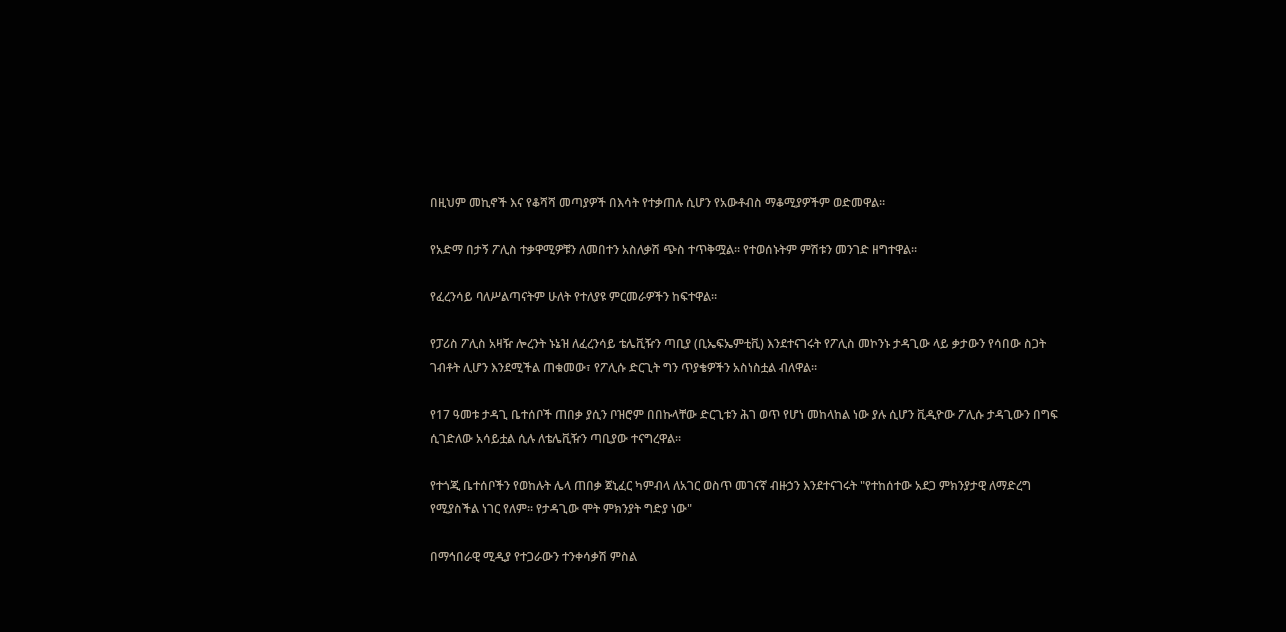በዚህም መኪኖች እና የቆሻሻ መጣያዎች በእሳት የተቃጠሉ ሲሆን የአውቶብስ ማቆሚያዎችም ወድመዋል።

የአድማ በታኝ ፖሊስ ተቃዋሚዎቹን ለመበተን አስለቃሽ ጭስ ተጥቅሟል። የተወሰኑትም ምሽቱን መንገድ ዘግተዋል።

የፈረንሳይ ባለሥልጣናትም ሁለት የተለያዩ ምርመራዎችን ከፍተዋል።

የፓሪስ ፖሊስ አዛዥ ሎረንት ኑኔዝ ለፈረንሳይ ቴሌቪዥን ጣቢያ (ቢኤፍኤምቲቪ) እንደተናገሩት የፖሊስ መኮንኑ ታዳጊው ላይ ቃታውን የሳበው ስጋት ገብቶት ሊሆን እንደሚችል ጠቁመው፣ የፖሊሱ ድርጊት ግን ጥያቄዎችን አስነስቷል ብለዋል።

የ17 ዓመቱ ታዳጊ ቤተሰቦች ጠበቃ ያሲን ቦዝሮም በበኩላቸው ድርጊቱን ሕገ ወጥ የሆነ መከላከል ነው ያሉ ሲሆን ቪዲዮው ፖሊሱ ታዳጊውን በግፍ ሲገድለው አሳይቷል ሲሉ ለቴሌቪዥን ጣቢያው ተናግረዋል።

የተጎጂ ቤተሰቦችን የወከሉት ሌላ ጠበቃ ጀኒፈር ካምብላ ለአገር ወስጥ መገናኛ ብዙኃን እንደተናገሩት "የተከሰተው አደጋ ምክንያታዊ ለማድረግ የሚያስችል ነገር የለም። የታዳጊው ሞት ምክንያት ግድያ ነው"

በማኅበራዊ ሚዲያ የተጋራውን ተንቀሳቃሽ ምስል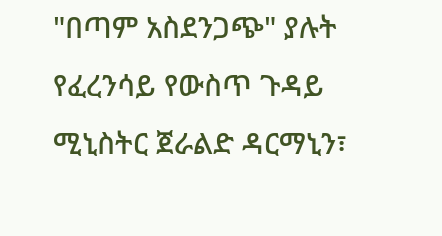"በጣም አስደንጋጭ" ያሉት የፈረንሳይ የውስጥ ጉዳይ ሚኒስትር ጀራልድ ዳርማኒን፣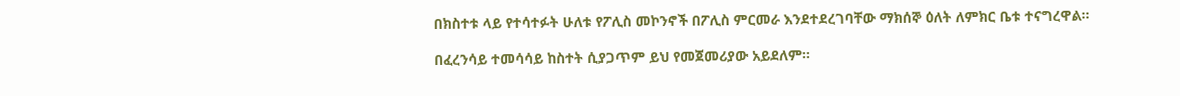በክስተቱ ላይ የተሳተፉት ሁለቱ የፖሊስ መኮንኖች በፖሊስ ምርመራ እንደተደረገባቸው ማክሰኞ ዕለት ለምክር ቤቱ ተናግረዋል።

በፈረንሳይ ተመሳሳይ ከስተት ሲያጋጥም ይህ የመጀመሪያው አይደለም።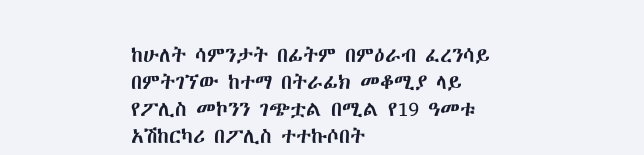ከሁለት ሳምንታት በፊትም በምዕራብ ፈረንሳይ በምትገኘው ከተማ በትራፊክ መቆሚያ ላይ የፖሊስ መኮንን ገጭቷል በሚል የ19 ዓመቱ አሽከርካሪ በፖሊስ ተተኩሶበት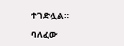ተገድሏል።

ባለፈው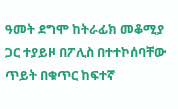ዓመት ደግሞ ከትራፊክ መቆሚያ ጋር ተያይዞ በፖሊስ በተተኮሰባቸው ጥይት በቁጥር ከፍተኛ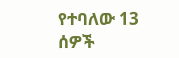የተባለው 13 ሰዎች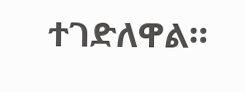ተገድለዋል።